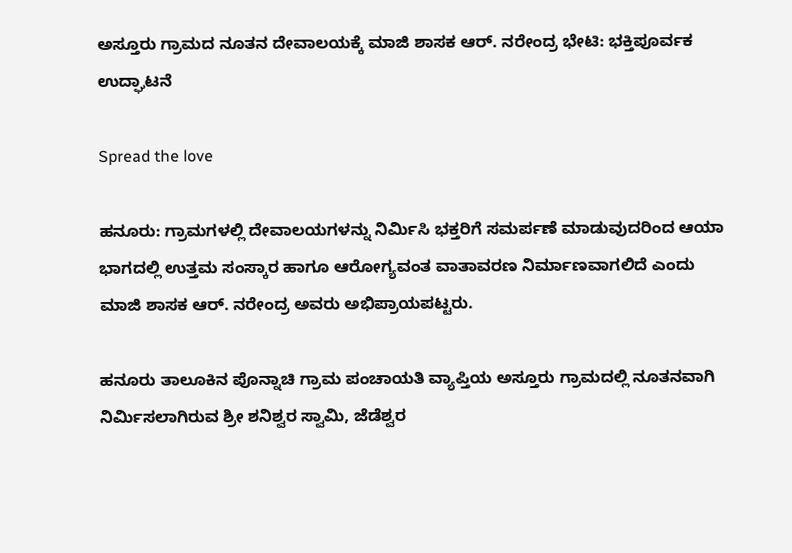ಅಸ್ತೂರು ಗ್ರಾಮದ ನೂತನ ದೇವಾಲಯಕ್ಕೆ ಮಾಜಿ ಶಾಸಕ ಆರ್. ನರೇಂದ್ರ ಭೇಟಿ: ಭಕ್ತಿಪೂರ್ವಕ ಉದ್ಘಾಟನೆ

Spread the love

ಹನೂರು: ಗ್ರಾಮಗಳಲ್ಲಿ ದೇವಾಲಯಗಳನ್ನು ನಿರ್ಮಿಸಿ ಭಕ್ತರಿಗೆ ಸಮರ್ಪಣೆ ಮಾಡುವುದರಿಂದ ಆಯಾ ಭಾಗದಲ್ಲಿ ಉತ್ತಮ ಸಂಸ್ಕಾರ ಹಾಗೂ ಆರೋಗ್ಯವಂತ ವಾತಾವರಣ ನಿರ್ಮಾಣವಾಗಲಿದೆ ಎಂದು ಮಾಜಿ ಶಾಸಕ ಆರ್. ನರೇಂದ್ರ ಅವರು ಅಭಿಪ್ರಾಯಪಟ್ಟರು.

ಹನೂರು ತಾಲೂಕಿನ ಪೊನ್ನಾಚಿ ಗ್ರಾಮ ಪಂಚಾಯತಿ ವ್ಯಾಪ್ತಿಯ ಅಸ್ತೂರು ಗ್ರಾಮದಲ್ಲಿ ನೂತನವಾಗಿ ನಿರ್ಮಿಸಲಾಗಿರುವ ಶ್ರೀ ಶನಿಶ್ವರ ಸ್ವಾಮಿ, ಜೆಡೆಶ್ವರ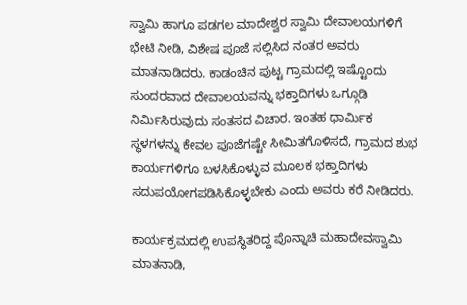ಸ್ವಾಮಿ ಹಾಗೂ ಪಡಗಲ ಮಾದೇಶ್ವರ ಸ್ವಾಮಿ ದೇವಾಲಯಗಳಿಗೆ ಭೇಟಿ ನೀಡಿ, ವಿಶೇಷ ಪೂಜೆ ಸಲ್ಲಿಸಿದ ನಂತರ ಅವರು ಮಾತನಾಡಿದರು. ಕಾಡಂಚಿನ ಪುಟ್ಟ ಗ್ರಾಮದಲ್ಲಿ ಇಷ್ಟೊಂದು ಸುಂದರವಾದ ದೇವಾಲಯವನ್ನು ಭಕ್ತಾದಿಗಳು ಒಗ್ಗೂಡಿ ನಿರ್ಮಿಸಿರುವುದು ಸಂತಸದ ವಿಚಾರ. ಇಂತಹ ಧಾರ್ಮಿಕ ಸ್ಥಳಗಳನ್ನು ಕೇವಲ ಪೂಜೆಗಷ್ಟೇ ಸೀಮಿತಗೊಳಿಸದೆ, ಗ್ರಾಮದ ಶುಭ ಕಾರ್ಯಗಳಿಗೂ ಬಳಸಿಕೊಳ್ಳುವ ಮೂಲಕ ಭಕ್ತಾದಿಗಳು ಸದುಪಯೋಗಪಡಿಸಿಕೊಳ್ಳಬೇಕು ಎಂದು ಅವರು ಕರೆ ನೀಡಿದರು.

ಕಾರ್ಯಕ್ರಮದಲ್ಲಿ ಉಪಸ್ಥಿತರಿದ್ದ ಪೊನ್ನಾಚಿ ಮಹಾದೇವಸ್ವಾಮಿ ಮಾತನಾಡಿ,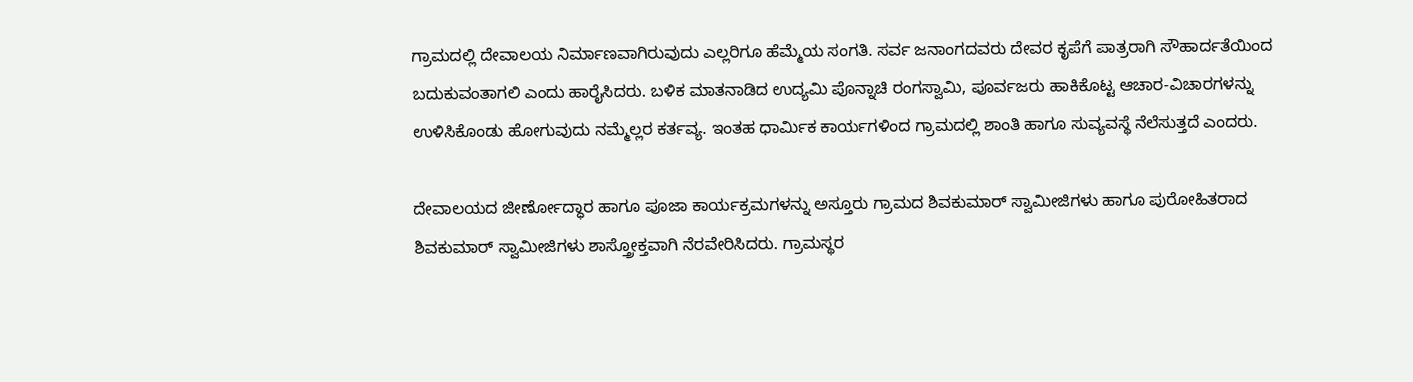ಗ್ರಾಮದಲ್ಲಿ ದೇವಾಲಯ ನಿರ್ಮಾಣವಾಗಿರುವುದು ಎಲ್ಲರಿಗೂ ಹೆಮ್ಮೆಯ ಸಂಗತಿ. ಸರ್ವ ಜನಾಂಗದವರು ದೇವರ ಕೃಪೆಗೆ ಪಾತ್ರರಾಗಿ ಸೌಹಾರ್ದತೆಯಿಂದ ಬದುಕುವಂತಾಗಲಿ ಎಂದು ಹಾರೈಸಿದರು. ಬಳಿಕ ಮಾತನಾಡಿದ ಉದ್ಯಮಿ ಪೊನ್ನಾಚಿ ರಂಗಸ್ವಾಮಿ, ಪೂರ್ವಜರು ಹಾಕಿಕೊಟ್ಟ ಆಚಾರ-ವಿಚಾರಗಳನ್ನು ಉಳಿಸಿಕೊಂಡು ಹೋಗುವುದು ನಮ್ಮೆಲ್ಲರ ಕರ್ತವ್ಯ. ಇಂತಹ ಧಾರ್ಮಿಕ ಕಾರ್ಯಗಳಿಂದ ಗ್ರಾಮದಲ್ಲಿ ಶಾಂತಿ ಹಾಗೂ ಸುವ್ಯವಸ್ಥೆ ನೆಲೆಸುತ್ತದೆ ಎಂದರು.

ದೇವಾಲಯದ ಜೀರ್ಣೋದ್ಧಾರ ಹಾಗೂ ಪೂಜಾ ಕಾರ್ಯಕ್ರಮಗಳನ್ನು ಅಸ್ತೂರು ಗ್ರಾಮದ ಶಿವಕುಮಾರ್ ಸ್ವಾಮೀಜಿಗಳು ಹಾಗೂ ಪುರೋಹಿತರಾದ ಶಿವಕುಮಾರ್ ಸ್ವಾಮೀಜಿಗಳು ಶಾಸ್ತ್ರೋಕ್ತವಾಗಿ ನೆರವೇರಿಸಿದರು. ಗ್ರಾಮಸ್ಥರ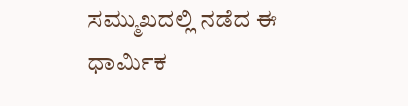ಸಮ್ಮುಖದಲ್ಲಿ ನಡೆದ ಈ ಧಾರ್ಮಿಕ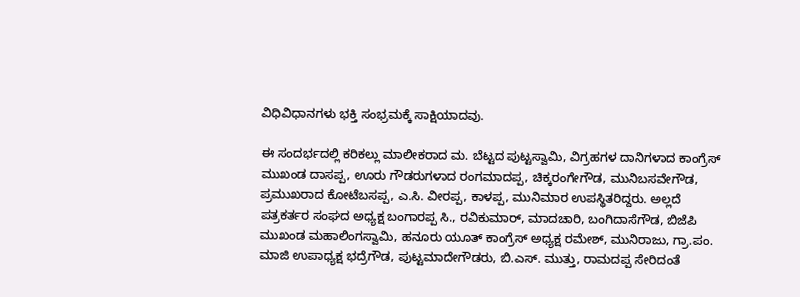ವಿಧಿವಿಧಾನಗಳು ಭಕ್ತಿ ಸಂಭ್ರಮಕ್ಕೆ ಸಾಕ್ಷಿಯಾದವು.

ಈ ಸಂದರ್ಭದಲ್ಲಿ ಕರಿಕಲ್ಲು ಮಾಲೀಕರಾದ ಮ. ಬೆಟ್ಟದ ಪುಟ್ಟಸ್ವಾಮಿ, ವಿಗ್ರಹಗಳ ದಾನಿಗಳಾದ ಕಾಂಗ್ರೆಸ್ ಮುಖಂಡ ದಾಸಪ್ಪ, ಊರು ಗೌಡರುಗಳಾದ ರಂಗಮಾದಪ್ಪ, ಚಿಕ್ಕರಂಗೇಗೌಡ, ಮುನಿಬಸವೇಗೌಡ, ಪ್ರಮುಖರಾದ ಕೋಟೆಬಸಪ್ಪ, ಎ.ಸಿ. ವೀರಪ್ಪ, ಕಾಳಪ್ಪ, ಮುನಿಮಾರ ಉಪಸ್ಥಿತರಿದ್ದರು. ಅಲ್ಲದೆ ಪತ್ರಕರ್ತರ ಸಂಘದ ಅಧ್ಯಕ್ಷ ಬಂಗಾರಪ್ಪ ಸಿ., ರವಿಕುಮಾರ್, ಮಾದಚಾರಿ, ಬಂಗಿದಾಸೆಗೌಡ, ಬಿಜೆಪಿ ಮುಖಂಡ ಮಹಾಲಿಂಗಸ್ವಾಮಿ, ಹನೂರು ಯೂತ್ ಕಾಂಗ್ರೆಸ್ ಅಧ್ಯಕ್ಷ ರಮೇಶ್, ಮುನಿರಾಜು, ಗ್ರಾ.ಪಂ. ಮಾಜಿ ಉಪಾಧ್ಯಕ್ಷ ಭದ್ರೆಗೌಡ, ಪುಟ್ಟಮಾದೇಗೌಡರು, ಬಿ.ಎಸ್. ಮುತ್ತು, ರಾಮದಪ್ಪ ಸೇರಿದಂತೆ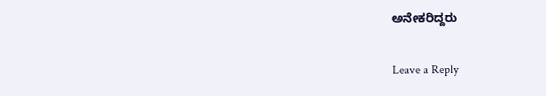ಅನೇಕರಿದ್ದರು

Leave a Reply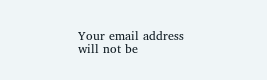Your email address will not be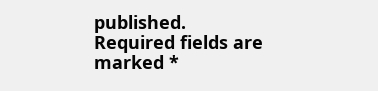published. Required fields are marked *